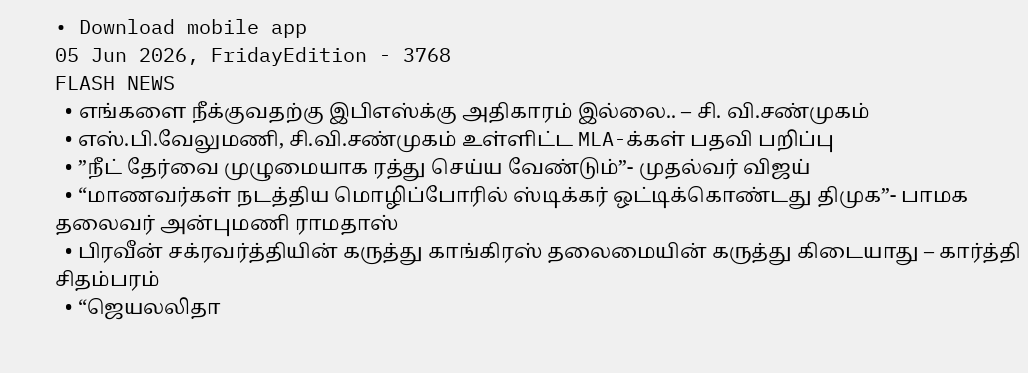• Download mobile app
05 Jun 2026, FridayEdition - 3768
FLASH NEWS
  • எங்களை நீக்குவதற்கு இபிஎஸ்க்கு அதிகாரம் இல்லை.. – சி. வி.சண்முகம்
  • எஸ்.பி.வேலுமணி, சி.வி.சண்முகம் உள்ளிட்ட MLA-க்கள் பதவி பறிப்பு
  • ”நீட் தேர்வை முழுமையாக ரத்து செய்ய வேண்டும்”- முதல்வர் விஜய்
  • “மாணவர்கள் நடத்திய மொழிப்போரில் ஸ்டிக்கர் ஒட்டிக்கொண்டது திமுக”- பாமக தலைவர் அன்புமணி ராமதாஸ்
  • பிரவீன் சக்ரவர்த்தியின் கருத்து காங்கிரஸ் தலைமையின் கருத்து கிடையாது – கார்த்தி சிதம்பரம்
  • “ஜெயலலிதா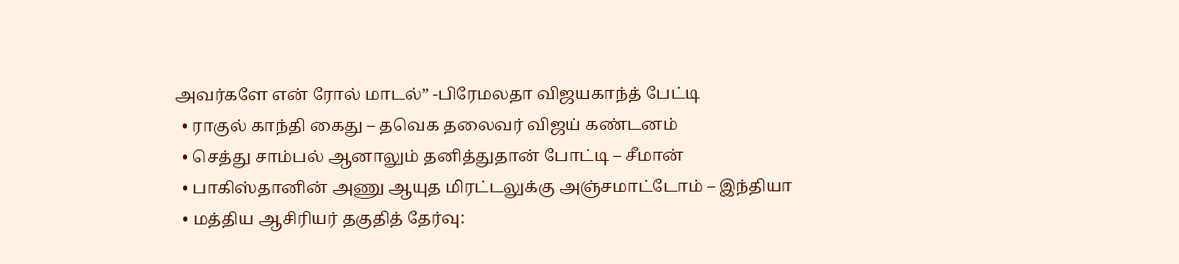அவர்களே என் ரோல் மாடல்” -பிரேமலதா விஜயகாந்த் பேட்டி
  • ராகுல் காந்தி கைது – தவெக தலைவர் விஜய் கண்டனம்
  • செத்து சாம்பல் ஆனாலும் தனித்துதான் போட்டி – சீமான்
  • பாகிஸ்தானின் அணு ஆயுத மிரட்டலுக்கு அஞ்சமாட்டோம் – இந்தியா
  • மத்திய ஆசிரியர் தகுதித் தேர்வு: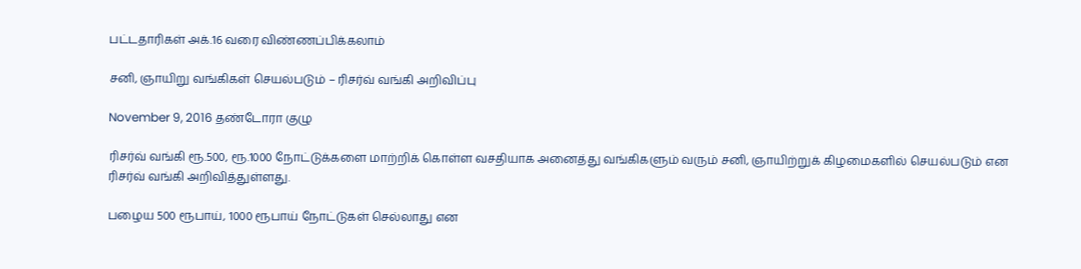பட்டதாரிகள் அக்.16 வரை விண்ணப்பிக்கலாம்

சனி, ஞாயிறு வங்கிகள் செயல்படும் – ரிசர்வ் வங்கி அறிவிப்பு

November 9, 2016 தண்டோரா குழு

ரிசர்வ் வங்கி ரூ.500, ரூ.1000 நோட்டுக்களை மாற்றிக் கொள்ள வசதியாக அனைத்து வங்கிகளும் வரும் சனி, ஞாயிற்றுக் கிழமைகளில் செயல்படும் என ரிசர்வ் வங்கி அறிவித்துள்ளது.

பழைய 500 ரூபாய், 1000 ரூபாய் நோட்டுகள் செல்லாது என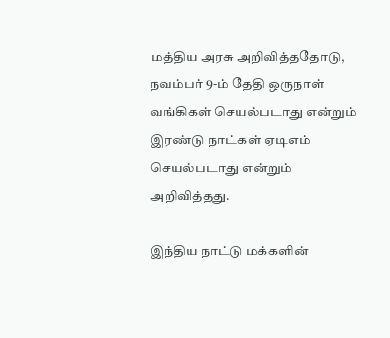மத்திய அரசு அறிவித்ததோடு, நவம்பர் 9-ம் தேதி ஒருநாள் வங்கிகள் செயல்படாது என்றும் இரண்டு நாட்கள் ஏடிஎம் செயல்படாது என்றும் அறிவித்தது.

இந்திய நாட்டு மக்களின்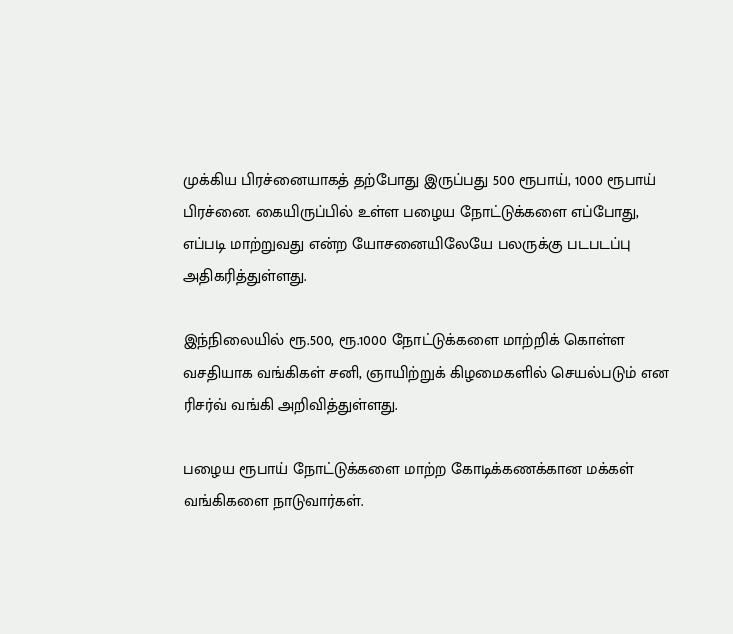முக்கிய பிரச்னையாகத் தற்போது இருப்பது 500 ரூபாய், 1000 ரூபாய் பிரச்னை. கையிருப்பில் உள்ள பழைய நோட்டுக்களை எப்போது, எப்படி மாற்றுவது என்ற யோசனையிலேயே பலருக்கு படபடப்பு அதிகரித்துள்ளது.

இந்நிலையில் ரூ.500, ரூ.1000 நோட்டுக்களை மாற்றிக் கொள்ள வசதியாக வங்கிகள் சனி, ஞாயிற்றுக் கிழமைகளில் செயல்படும் என ரிசர்வ் வங்கி அறிவித்துள்ளது.

பழைய ரூபாய் நோட்டுக்களை மாற்ற கோடிக்கணக்கான மக்கள் வங்கிகளை நாடுவார்கள்.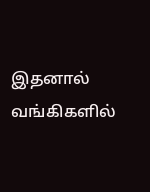இதனால் வங்கிகளில்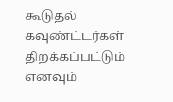கூடுதல் கவுண்ட்டர்கள் திறக்கப்பட்டும் எனவும்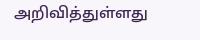அறிவித்துள்ளது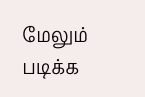மேலும் படிக்க